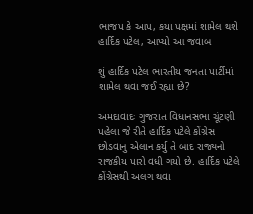ભાજપ કે આપ, કયા પક્ષમાં શામેલ થશે હાર્દિક પટેલ, આપ્યો આ જવાબ

શું હાર્દિક પટેલ ભારતીય જનતા પાર્ટીમાં શામેલ થવા જઈ રહ્યા છે?

અમદાવાદઃ ગુજરાત વિધાનસભા ચૂંટણી પહેલા જે રીતે હાર્દિક પટેલે કોંગ્રેસ છોડવાનુ એલાન કર્યુ તે બાદ રાજ્યનો રાજકીય પારો વધી ગયો છે. હાર્દિક પટેલે કોંગ્રેસથી અલગ થવા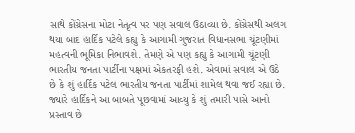સાથે કોંગ્રેસના મોટા નેતૃત્વ પર પણ સવાલ ઉઠાવ્યા છે. કોંગ્રેસથી અલગ થયા બાદ હાર્દિક પટેલે કહ્યુ કે આગામી ગુજરાત વિધાનસભા ચૂંટણીમાં મહત્વની ભૂમિકા નિભાવશે. તેમણે એ પણ કહ્યુ કે આગામી ચૂંટણી ભારતીય જનતા પાર્ટીના પક્ષમાં એકતરફી હશે. એવામાં સવાલ એ ઉઠે છે કે શું હાર્દિક પટેલ ભારતીય જનતા પાર્ટીમાં શામેલ થવા જઈ રહ્યા છે. જ્યારે હાર્દિકને આ બાબતે પૂછવામાં આવ્યુ કે શું તમારી પાસે આનો પ્રસ્તાવ છે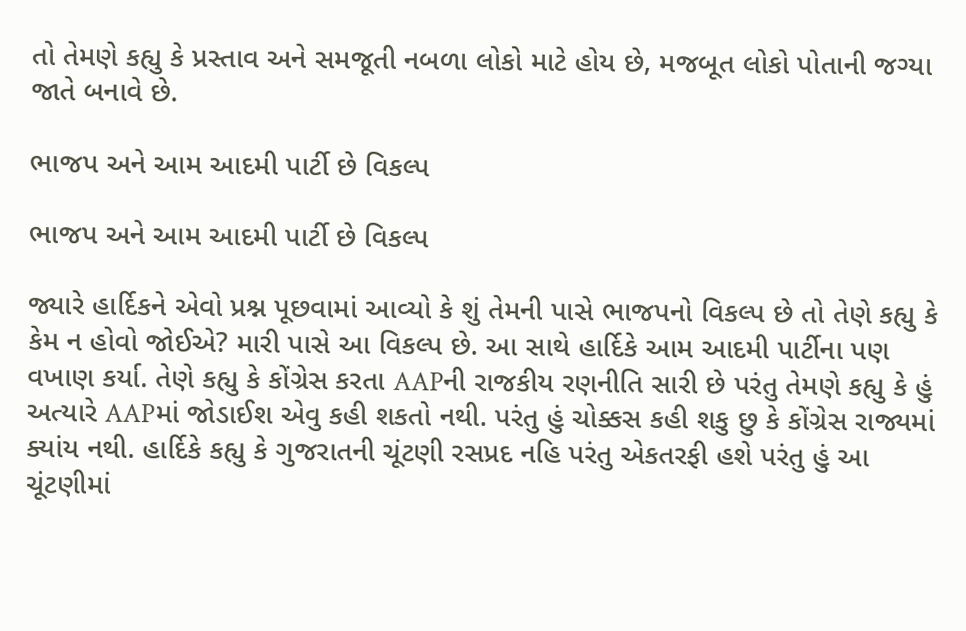તો તેમણે કહ્યુ કે પ્રસ્તાવ અને સમજૂતી નબળા લોકો માટે હોય છે, મજબૂત લોકો પોતાની જગ્યા જાતે બનાવે છે.

ભાજપ અને આમ આદમી પાર્ટી છે વિકલ્પ

ભાજપ અને આમ આદમી પાર્ટી છે વિકલ્પ

જ્યારે હાર્દિકને એવો પ્રશ્ન પૂછવામાં આવ્યો કે શું તેમની પાસે ભાજપનો વિકલ્પ છે તો તેણે કહ્યુ કે કેમ ન હોવો જોઈએ? મારી પાસે આ વિકલ્પ છે. આ સાથે હાર્દિકે આમ આદમી પાર્ટીના પણ વખાણ કર્યા. તેણે કહ્યુ કે કોંગ્રેસ કરતા AAPની રાજકીય રણનીતિ સારી છે પરંતુ તેમણે કહ્યુ કે હું અત્યારે AAPમાં જોડાઈશ એવુ કહી શકતો નથી. પરંતુ હું ચોક્કસ કહી શકુ છુ કે કોંગ્રેસ રાજ્યમાં ક્યાંય નથી. હાર્દિકે કહ્યુ કે ગુજરાતની ચૂંટણી રસપ્રદ નહિ પરંતુ એકતરફી હશે પરંતુ હું આ ચૂંટણીમાં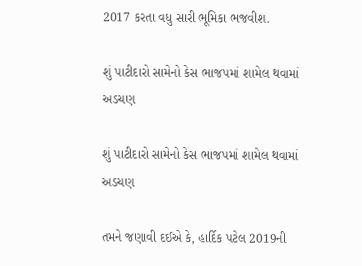2017 કરતા વધુ સારી ભૂમિકા ભજવીશ.

શું પાટીદારો સામેનો કેસ ભાજપમાં શામેલ થવામાં અડચણ

શું પાટીદારો સામેનો કેસ ભાજપમાં શામેલ થવામાં અડચણ

તમને જણાવી દઈએ કે, હાર્દિક પટેલ 2019ની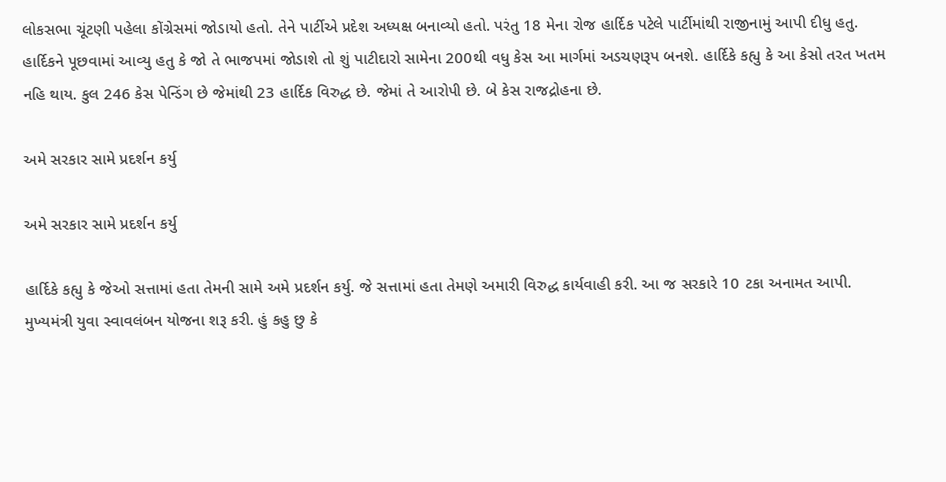લોકસભા ચૂંટણી પહેલા કોંગ્રેસમાં જોડાયો હતો. તેને પાર્ટીએ પ્રદેશ અધ્યક્ષ બનાવ્યો હતો. પરંતુ 18 મેના રોજ હાર્દિક પટેલે પાર્ટીમાંથી રાજીનામું આપી દીધુ હતુ. હાર્દિકને પૂછવામાં આવ્યુ હતુ કે જો તે ભાજપમાં જોડાશે તો શું પાટીદારો સામેના 200થી વધુ કેસ આ માર્ગમાં અડચણરૂપ બનશે. હાર્દિકે કહ્યુ કે આ કેસો તરત ખતમ નહિ થાય. કુલ 246 કેસ પેન્ડિંગ છે જેમાંથી 23 હાર્દિક વિરુદ્ધ છે. જેમાં તે આરોપી છે. બે કેસ રાજદ્રોહના છે.

અમે સરકાર સામે પ્રદર્શન કર્યુ

અમે સરકાર સામે પ્રદર્શન કર્યુ

હાર્દિકે કહ્યુ કે જેઓ સત્તામાં હતા તેમની સામે અમે પ્રદર્શન કર્યુ. જે સત્તામાં હતા તેમણે અમારી વિરુદ્ધ કાર્યવાહી કરી. આ જ સરકારે 10 ટકા અનામત આપી. મુખ્યમંત્રી યુવા સ્વાવલંબન યોજના શરૂ કરી. હું કહુ છુ કે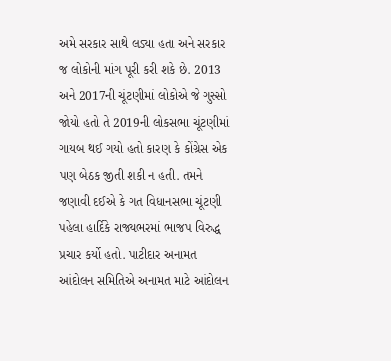અમે સરકાર સાથે લડ્યા હતા અને સરકાર જ લોકોની માંગ પૂરી કરી શકે છે. 2013 અને 2017ની ચૂંટણીમાં લોકોએ જે ગુસ્સો જોયો હતો તે 2019ની લોકસભા ચૂંટણીમાં ગાયબ થઈ ગયો હતો કારણ કે કોંગ્રેસ એક પણ બેઠક જીતી શકી ન હતી. તમને જણાવી દઈએ કે ગત વિધાનસભા ચૂંટણી પહેલા હાર્દિકે રાજ્યભરમાં ભાજપ વિરુદ્ધ પ્રચાર કર્યો હતો. પાટીદાર અનામત આંદોલન સમિતિએ અનામત માટે આંદોલન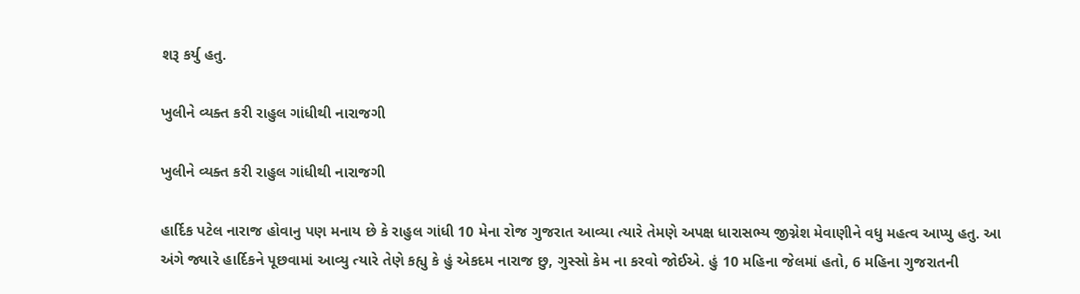શરૂ કર્યુ હતુ.

ખુલીને વ્યક્ત કરી રાહુલ ગાંધીથી નારાજગી

ખુલીને વ્યક્ત કરી રાહુલ ગાંધીથી નારાજગી

હાર્દિક પટેલ નારાજ હોવાનુ પણ મનાય છે કે રાહુલ ગાંધી 10 મેના રોજ ગુજરાત આવ્યા ત્યારે તેમણે અપક્ષ ધારાસભ્ય જીગ્નેશ મેવાણીને વધુ મહત્વ આપ્યુ હતુ. આ અંગે જ્યારે હાર્દિકને પૂછવામાં આવ્યુ ત્યારે તેણે કહ્યુ કે હું એકદમ નારાજ છુ, ગુસ્સો કેમ ના કરવો જોઈએ. હું 10 મહિના જેલમાં હતો, 6 મહિના ગુજરાતની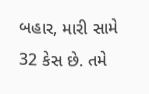બહાર, મારી સામે 32 કેસ છે. તમે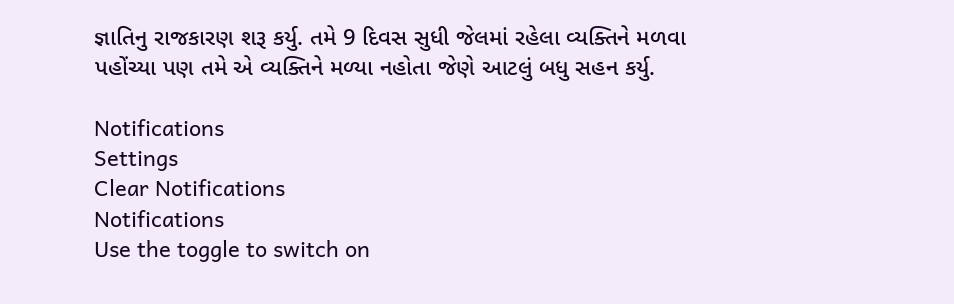જ્ઞાતિનુ રાજકારણ શરૂ કર્યુ. તમે 9 દિવસ સુધી જેલમાં રહેલા વ્યક્તિને મળવા પહોંચ્યા પણ તમે એ વ્યક્તિને મળ્યા નહોતા જેણે આટલું બધુ સહન કર્યુ.

Notifications
Settings
Clear Notifications
Notifications
Use the toggle to switch on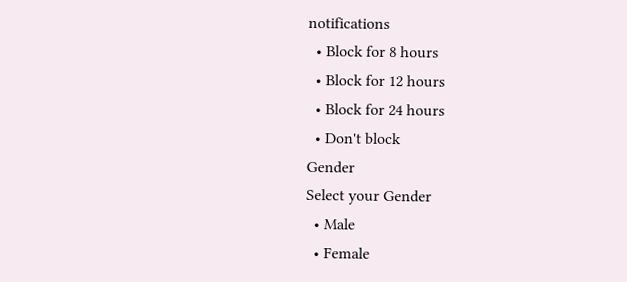notifications
  • Block for 8 hours
  • Block for 12 hours
  • Block for 24 hours
  • Don't block
Gender
Select your Gender
  • Male
  • Female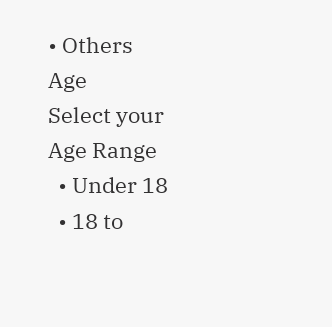• Others
Age
Select your Age Range
  • Under 18
  • 18 to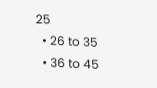25
  • 26 to 35
  • 36 to 45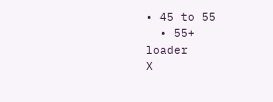• 45 to 55
  • 55+
loader
X